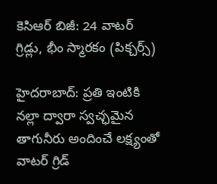కెసిఆర్ బిజీ: 24 వాటర్ గ్రిడ్లు, భీం స్మారకం (పిక్చర్స్)

హైదరాబాద్: ప్రతి ఇంటికి నల్లా ద్వారా స్వచ్ఛమైన తాగునీరు అందించే లక్ష్యంతో వాటర్ గ్రిడ్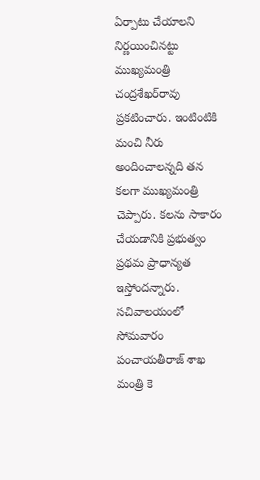ఏర్పాటు చేయాలని నిర్ణయించినట్టు ముఖ్యమంత్రి చంద్రశేఖర్‌రావు ప్రకటించారు. ఇంటింటికి మంచి నీరు అందించాలన్నది తన కలగా ముఖ్యమంత్రి చెప్పారు. కలను సాకారం చేయడానికి ప్రభుత్వం ప్రథమ ప్రాధాన్యత ఇస్తోందన్నారు. సచివాలయంలో సోమవారం పంచాయతీరాజ్ శాఖ మంత్రి కె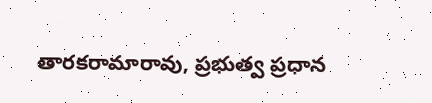తారకరామారావు, ప్రభుత్వ ప్రధాన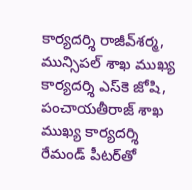కార్యదర్శి రాజీవ్‌శర్మ, మున్సిపల్ శాఖ ముఖ్య కార్యదర్శి ఎస్‌కె జోషి, పంచాయతీరాజ్ శాఖ ముఖ్య కార్యదర్శి రేమండ్ పీటర్‌తో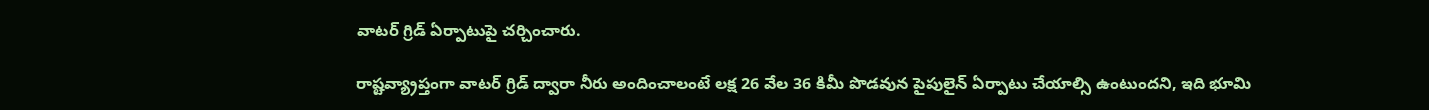వాటర్ గ్రిడ్ ఏర్పాటుపై చర్చించారు.

రాష్టవ్య్రాప్తంగా వాటర్ గ్రిడ్ ద్వారా నీరు అందించాలంటే లక్ష 26 వేల 36 కిమీ పొడవున పైపులైన్ ఏర్పాటు చేయాల్సి ఉంటుందని, ఇది భూమి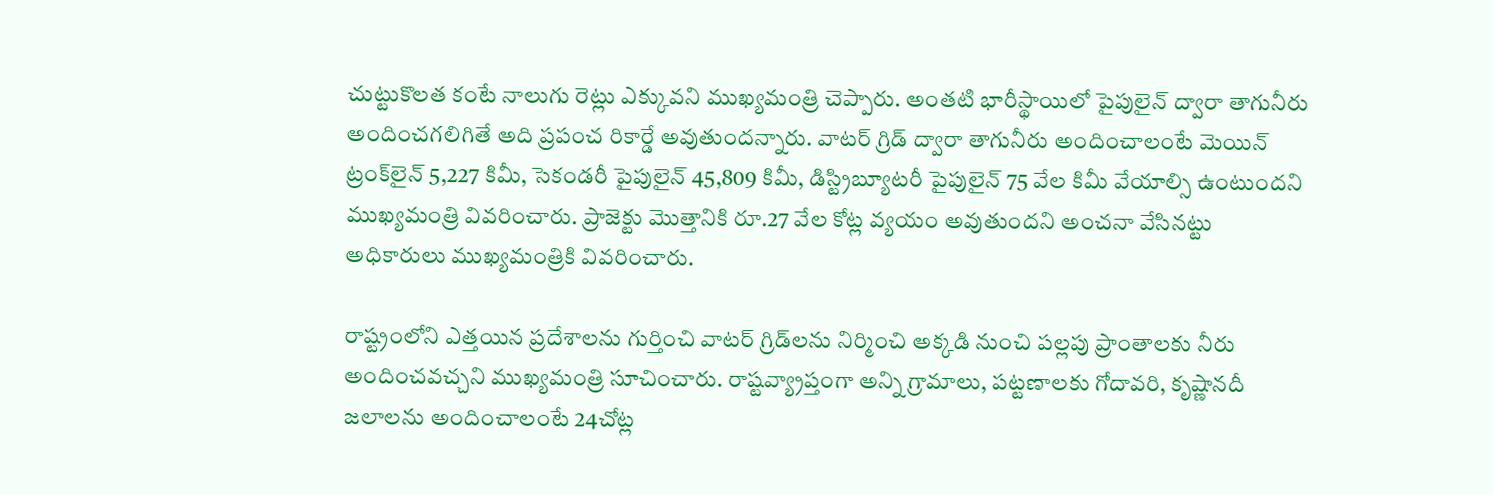చుట్టుకొలత కంటే నాలుగు రెట్లు ఎక్కువని ముఖ్యమంత్రి చెప్పారు. అంతటి భారీస్థాయిలో పైపులైన్ ద్వారా తాగునీరు అందించగలిగితే అది ప్రపంచ రికార్డే అవుతుందన్నారు. వాటర్ గ్రిడ్ ద్వారా తాగునీరు అందించాలంటే మెయిన్ ట్రంక్‌లైన్ 5,227 కిమీ, సెకండరీ పైపులైన్ 45,809 కిమీ, డిస్ట్రిబ్యూటరీ పైపులైన్ 75 వేల కిమీ వేయాల్సి ఉంటుందని ముఖ్యమంత్రి వివరించారు. ప్రాజెక్టు మొత్తానికి రూ.27 వేల కోట్ల వ్యయం అవుతుందని అంచనా వేసినట్టు అధికారులు ముఖ్యమంత్రికి వివరించారు.

రాష్ట్రంలోని ఎత్తయిన ప్రదేశాలను గుర్తించి వాటర్ గ్రిడ్‌లను నిర్మించి అక్కడి నుంచి పల్లపు ప్రాంతాలకు నీరు అందించవచ్చని ముఖ్యమంత్రి సూచించారు. రాష్టవ్య్రాప్తంగా అన్ని గ్రామాలు, పట్టణాలకు గోదావరి, కృష్ణానదీ జలాలను అందించాలంటే 24చోట్ల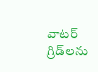వాటర్ గ్రిడ్‌లను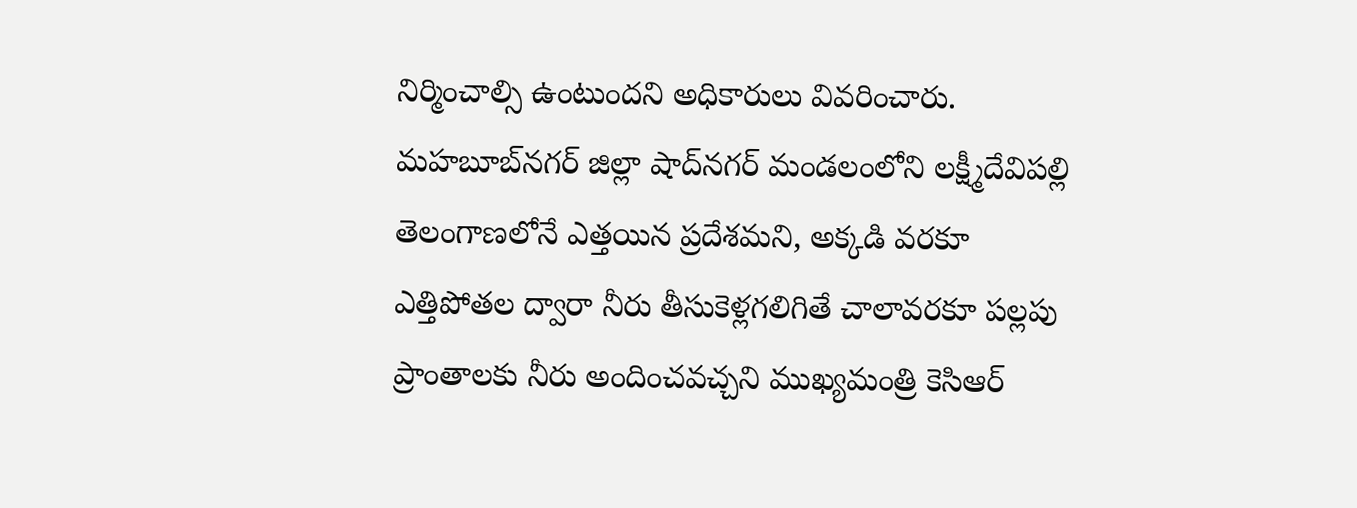నిర్మించాల్సి ఉంటుందని అధికారులు వివరించారు. మహబూబ్‌నగర్ జిల్లా షాద్‌నగర్ మండలంలోని లక్ష్మీదేవిపల్లి తెలంగాణలోనే ఎత్తయిన ప్రదేశమని, అక్కడి వరకూ ఎత్తిపోతల ద్వారా నీరు తీసుకెళ్లగలిగితే చాలావరకూ పల్లపు ప్రాంతాలకు నీరు అందించవచ్చని ముఖ్యమంత్రి కెసిఆర్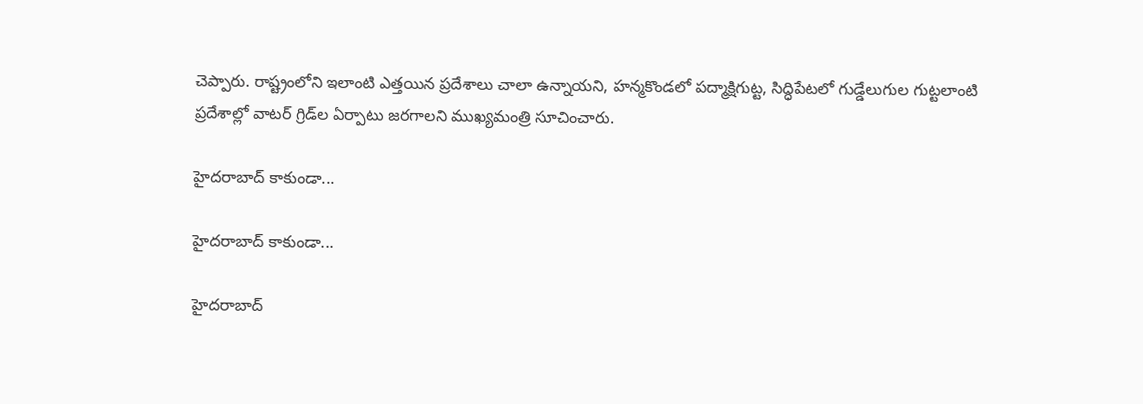చెప్పారు. రాష్ట్రంలోని ఇలాంటి ఎత్తయిన ప్రదేశాలు చాలా ఉన్నాయని, హన్మకొండలో పద్మాక్షిగుట్ట, సిద్ధిపేటలో గుడ్డేలుగుల గుట్టలాంటి ప్రదేశాల్లో వాటర్ గ్రిడ్‌ల ఏర్పాటు జరగాలని ముఖ్యమంత్రి సూచించారు.

హైదరాబాద్ కాకుండా...

హైదరాబాద్ కాకుండా...

హైదరాబాద్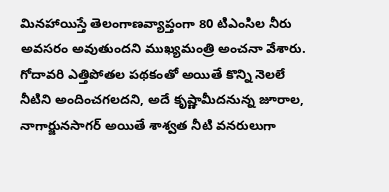మినహాయిస్తే తెలంగాణవ్యాప్తంగా 80 టిఎంసిల నీరు అవసరం అవుతుందని ముఖ్యమంత్రి అంచనా వేశారు. గోదావరి ఎత్తిపోతల పథకంతో అయితే కొన్ని నెలలే నీటిని అందించగలదని, అదే కృష్ణామీదనున్న జూరాల, నాగార్జునసాగర్ అయితే శాశ్వత నీటి వనరులుగా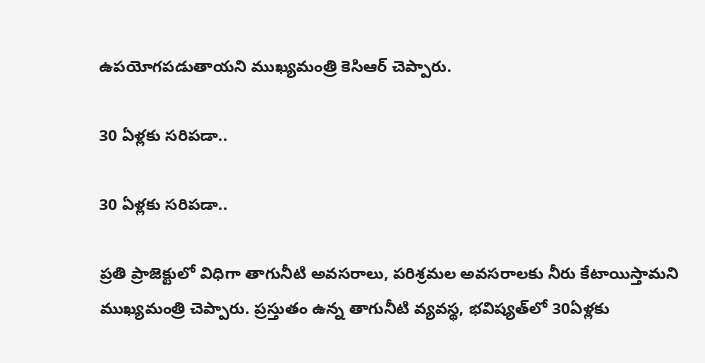ఉపయోగపడుతాయని ముఖ్యమంత్రి కెసిఆర్ చెప్పారు.

30 ఏళ్లకు సరిపడా..

30 ఏళ్లకు సరిపడా..

ప్రతి ప్రాజెక్టులో విధిగా తాగునీటి అవసరాలు, పరిశ్రమల అవసరాలకు నీరు కేటాయిస్తామని ముఖ్యమంత్రి చెప్పారు. ప్రస్తుతం ఉన్న తాగునీటి వ్యవస్థ, భవిష్యత్‌లో 30ఏళ్లకు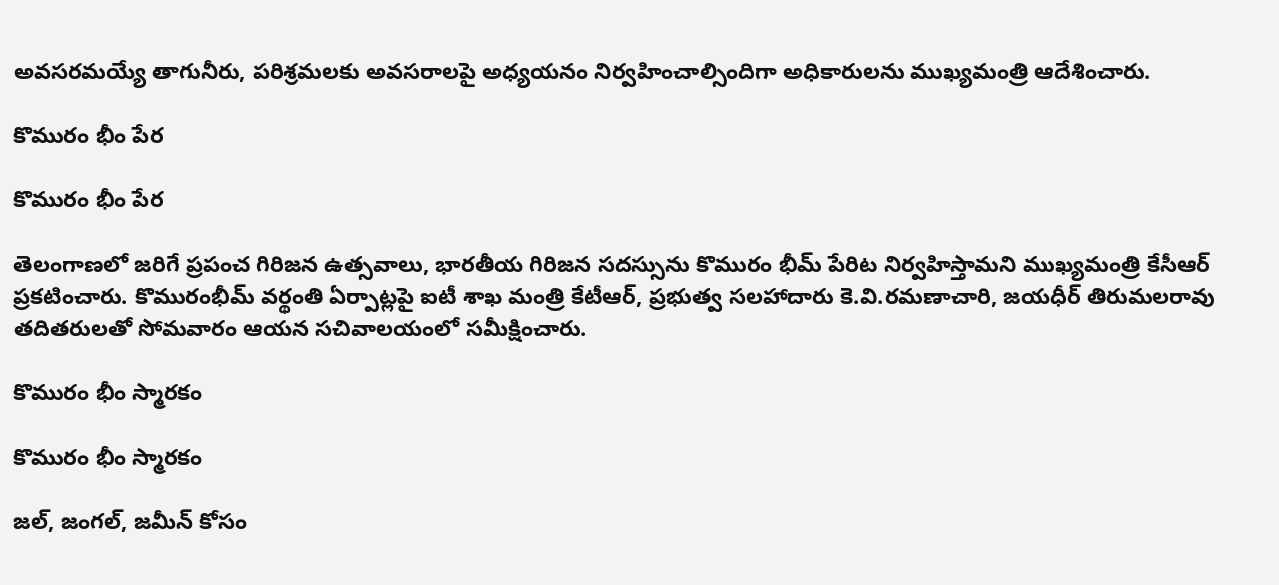అవసరమయ్యే తాగునీరు, పరిశ్రమలకు అవసరాలపై అధ్యయనం నిర్వహించాల్సిందిగా అధికారులను ముఖ్యమంత్రి ఆదేశించారు.

కొమురం భీం పేర

కొమురం భీం పేర

తెలంగాణలో జరిగే ప్రపంచ గిరిజన ఉత్సవాలు, భారతీయ గిరిజన సదస్సును కొమురం భీమ్‌ పేరిట నిర్వహిస్తామని ముఖ్యమంత్రి కేసీఆర్‌ ప్రకటించారు. కొమురంభీమ్‌ వర్థంతి ఏర్పాట్లపై ఐటీ శాఖ మంత్రి కేటీఆర్‌, ప్రభుత్వ సలహాదారు కె.వి.రమణాచారి, జయధీర్‌ తిరుమలరావు తదితరులతో సోమవారం ఆయన సచివాలయంలో సమీక్షించారు.

కొమురం భీం స్మారకం

కొమురం భీం స్మారకం

జల్‌, జంగల్‌, జమీన్‌ కోసం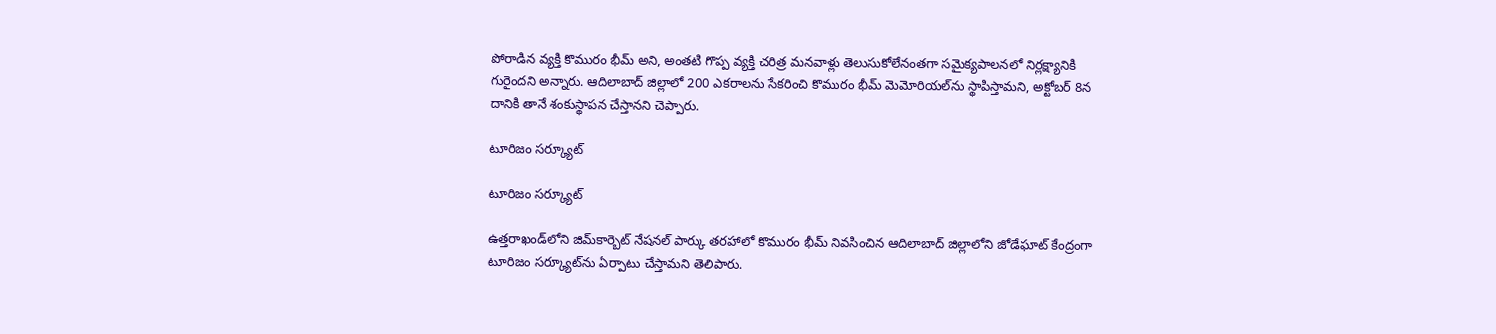పోరాడిన వ్యక్తి కొమురం భీమ్‌ అని, అంతటి గొప్ప వ్యక్తి చరిత్ర మనవాళ్లు తెలుసుకోలేనంతగా సమైక్యపాలనలో నిర్లక్ష్యానికి గురైందని అన్నారు. ఆదిలాబాద్‌ జిల్లాలో 200 ఎకరాలను సేకరించి కొమురం భీమ్‌ మెమోరియల్‌ను స్థాపిస్తామని, అక్టోబర్‌ 8న దానికి తానే శంకుస్థాపన చేస్తానని చెప్పారు.

టూరిజం సర్క్యూట్

టూరిజం సర్క్యూట్

ఉత్తరాఖండ్‌లోని జిమ్‌కార్బెట్‌ నేషనల్‌ పార్కు తరహాలో కొమురం భీమ్‌ నివసించిన ఆదిలాబాద్‌ జిల్లాలోని జోడేఘాట్‌ కేంద్రంగా టూరిజం సర్క్యూట్‌ను ఏర్పాటు చేస్తామని తెలిపారు.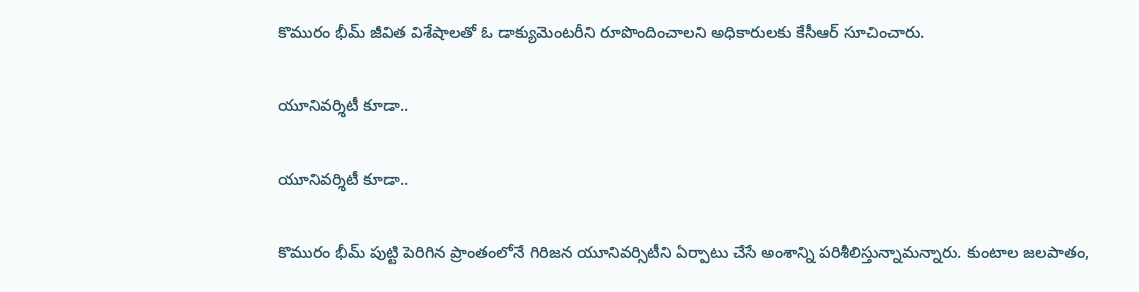కొమురం భీమ్‌ జీవిత విశేషాలతో ఓ డాక్యుమెంటరీని రూపొందించాలని అధికారులకు కేసీఆర్‌ సూచించారు.

యూనివర్శిటీ కూడా..

యూనివర్శిటీ కూడా..

కొమురం భీమ్‌ పుట్టి పెరిగిన ప్రాంతంలోనే గిరిజన యూనివర్సిటీని ఏర్పాటు చేసే అంశాన్ని పరిశీలిస్తున్నామన్నారు. కుంటాల జలపాతం,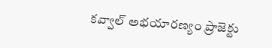కవ్వాల్‌ అభయారణ్యం ప్రాజెక్టు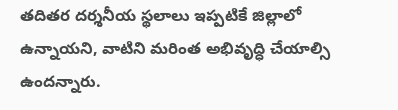తదితర దర్శనీయ స్థలాలు ఇప్పటికే జిల్లాలో ఉన్నాయని, వాటిని మరింత అభివృద్ధి చేయాల్సి ఉందన్నారు.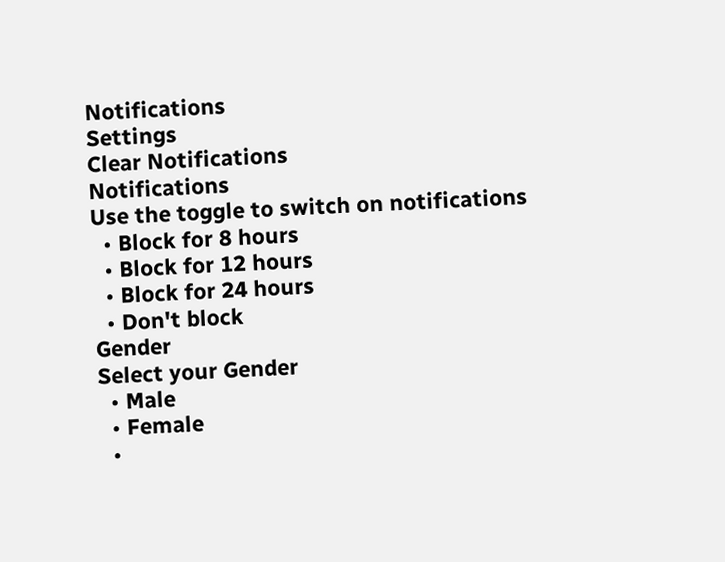Notifications
Settings
Clear Notifications
Notifications
Use the toggle to switch on notifications
  • Block for 8 hours
  • Block for 12 hours
  • Block for 24 hours
  • Don't block
Gender
Select your Gender
  • Male
  • Female
  •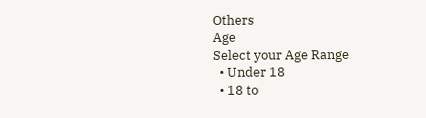Others
Age
Select your Age Range
  • Under 18
  • 18 to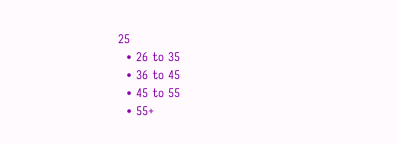25
  • 26 to 35
  • 36 to 45
  • 45 to 55
  • 55+